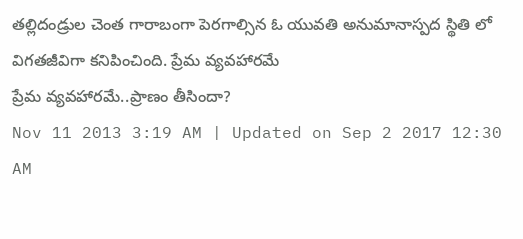తల్లిదండ్రుల చెంత గారాబంగా పెరగాల్సిన ఓ యువతి అనుమానాస్పద స్థితి లో విగతజీవిగా కనిపించింది. ప్రేమ వ్యవహారమే
ప్రేమ వ్యవహారమే..ప్రాణం తీసిందా?
Nov 11 2013 3:19 AM | Updated on Sep 2 2017 12:30 AM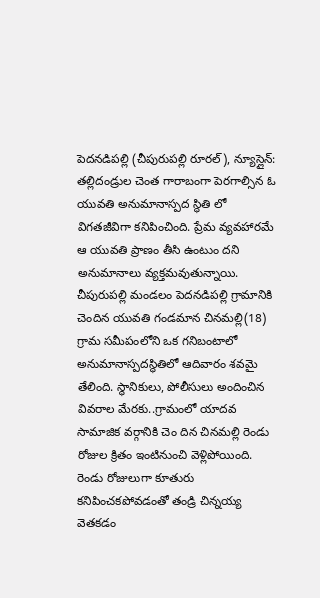పెదనడిపల్లి (చీపురుపల్లి రూరల్), న్యూస్లైన్: తల్లిదండ్రుల చెంత గారాబంగా పెరగాల్సిన ఓ యువతి అనుమానాస్పద స్థితి లో విగతజీవిగా కనిపించింది. ప్రేమ వ్యవహారమే ఆ యువతి ప్రాణం తీసి ఉంటుం దని అనుమానాలు వ్యక్తమవుతున్నాయి. చీపురుపల్లి మండలం పెదనడిపల్లి గ్రామానికి చెందిన యువతి గండమాన చినమల్లి(18) గ్రామ సమీపంలోని ఒక గనిబంటాలో అనుమానాస్పదస్థితిలో ఆదివారం శవమై తేలింది. స్థానికులు, పోలీసులు అందించిన వివరాల మేరకు..గ్రామంలో యాదవ సామాజిక వర్గానికి చెం దిన చినమల్లి రెండు రోజుల క్రితం ఇంటినుంచి వెళ్లిపోయింది. రెండు రోజులుగా కూతురు కనిపించకపోవడంతో తండ్రి చిన్నయ్య వెతకడం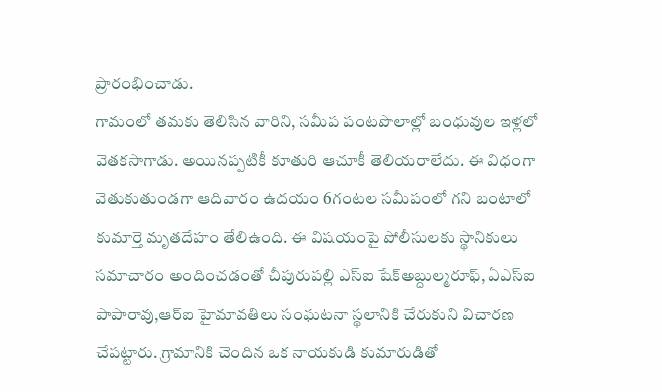ప్రారంభించాడు.
గామంలో తమకు తెలిసిన వారిని, సమీప పంటపొలాల్లో బంధువుల ఇళ్లలో వెతకసాగాడు. అయినప్పటికీ కూతురి ఆచూకీ తెలియరాలేదు. ఈ విధంగా వెతుకుతుండగా ఆదివారం ఉదయం 6గంటల సమీపంలో గని బంటాలో కుమార్తె మృతదేహం తేలిఉంది. ఈ విషయంపై పోలీసులకు స్థానికులు సమాచారం అందించడంతో చీపురుపల్లి ఎస్ఐ షేక్అబ్దుల్మరూఫ్, ఏఎస్ఐ పాపారావు,ఆర్ఐ హైమావతిలు సంఘటనా స్థలానికి చేరుకుని విచారణ చేపట్టారు. గ్రామానికి చెందిన ఒక నాయకుడి కుమారుడితో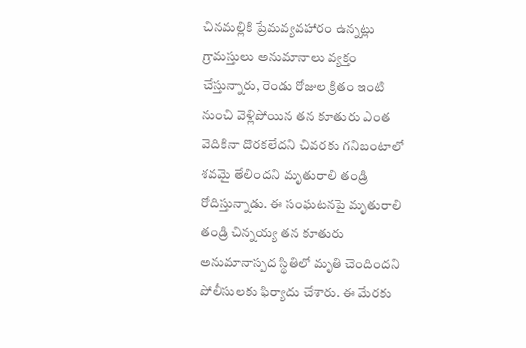చినమల్లికి ప్రేమవ్యవహారం ఉన్నట్లు గ్రామస్తులు అనుమానాలు వ్యక్తం చేస్తున్నారు, రెండు రోజుల క్రితం ఇంటి నుంచి వెళ్లిపోయిన తన కూతురు ఎంత వెదికినా దొరకలేదని చివరకు గనిబంటాలో శవమై తేలిందని మృతురాలి తండ్రి రోదిస్తున్నాడు. ఈ సంఘటనపై మృతురాలి తండ్రి చిన్నయ్య తన కూతురు అనుమానాస్పద స్థితిలో మృతి చెందిందని పోలీసులకు ఫిర్యాదు చేశారు. ఈ మేరకు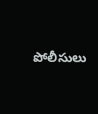పోలీసులు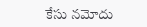కేసు నమోదు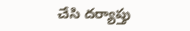చేసి దర్యాప్తు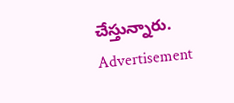చేస్తున్నారు.
Advertisement